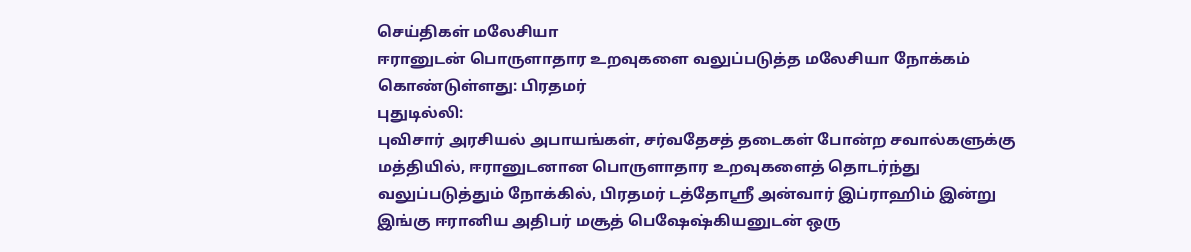செய்திகள் மலேசியா
ஈரானுடன் பொருளாதார உறவுகளை வலுப்படுத்த மலேசியா நோக்கம் கொண்டுள்ளது: பிரதமர்
புதுடில்லி:
புவிசார் அரசியல் அபாயங்கள், சர்வதேசத் தடைகள் போன்ற சவால்களுக்கு மத்தியில், ஈரானுடனான பொருளாதார உறவுகளைத் தொடர்ந்து வலுப்படுத்தும் நோக்கில், பிரதமர் டத்தோஸ்ரீ அன்வார் இப்ராஹிம் இன்று இங்கு ஈரானிய அதிபர் மசூத் பெஷேஷ்கியனுடன் ஒரு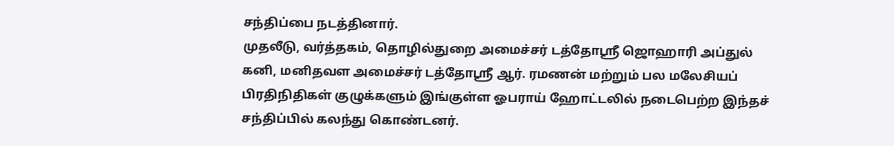சந்திப்பை நடத்தினார்.
முதலீடு, வர்த்தகம், தொழில்துறை அமைச்சர் டத்தோஸ்ரீ ஜொஹாரி அப்துல் கனி, மனிதவள அமைச்சர் டத்தோஸ்ரீ ஆர். ரமணன் மற்றும் பல மலேசியப் பிரதிநிதிகள் குழுக்களும் இங்குள்ள ஓபராய் ஹோட்டலில் நடைபெற்ற இந்தச் சந்திப்பில் கலந்து கொண்டனர்.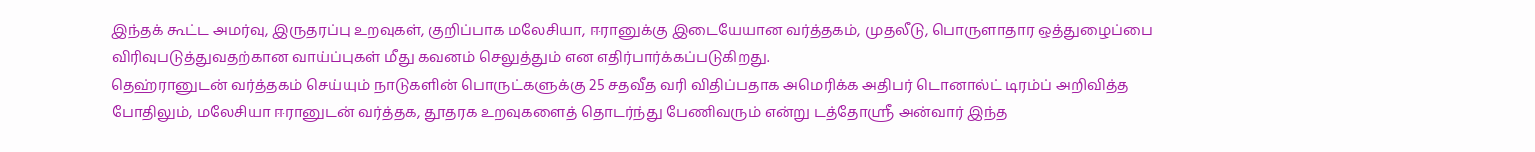இந்தக் கூட்ட அமர்வு, இருதரப்பு உறவுகள், குறிப்பாக மலேசியா, ஈரானுக்கு இடையேயான வர்த்தகம், முதலீடு, பொருளாதார ஒத்துழைப்பை விரிவுபடுத்துவதற்கான வாய்ப்புகள் மீது கவனம் செலுத்தும் என எதிர்பார்க்கப்படுகிறது.
தெஹ்ரானுடன் வர்த்தகம் செய்யும் நாடுகளின் பொருட்களுக்கு 25 சதவீத வரி விதிப்பதாக அமெரிக்க அதிபர் டொனால்ட் டிரம்ப் அறிவித்த போதிலும், மலேசியா ஈரானுடன் வர்த்தக, தூதரக உறவுகளைத் தொடர்ந்து பேணிவரும் என்று டத்தோஸ்ரீ அன்வார் இந்த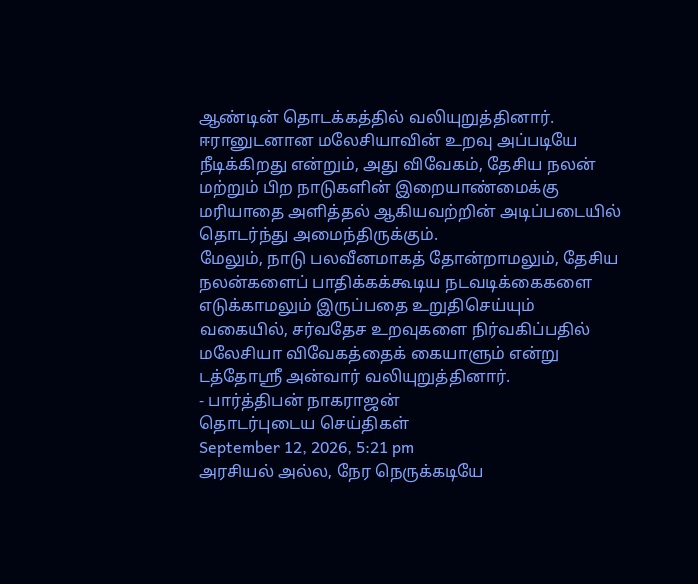ஆண்டின் தொடக்கத்தில் வலியுறுத்தினார்.
ஈரானுடனான மலேசியாவின் உறவு அப்படியே நீடிக்கிறது என்றும், அது விவேகம், தேசிய நலன் மற்றும் பிற நாடுகளின் இறையாண்மைக்கு மரியாதை அளித்தல் ஆகியவற்றின் அடிப்படையில் தொடர்ந்து அமைந்திருக்கும்.
மேலும், நாடு பலவீனமாகத் தோன்றாமலும், தேசிய நலன்களைப் பாதிக்கக்கூடிய நடவடிக்கைகளை எடுக்காமலும் இருப்பதை உறுதிசெய்யும் வகையில், சர்வதேச உறவுகளை நிர்வகிப்பதில் மலேசியா விவேகத்தைக் கையாளும் என்று டத்தோஸ்ரீ அன்வார் வலியுறுத்தினார்.
- பார்த்திபன் நாகராஜன்
தொடர்புடைய செய்திகள்
September 12, 2026, 5:21 pm
அரசியல் அல்ல, நேர நெருக்கடியே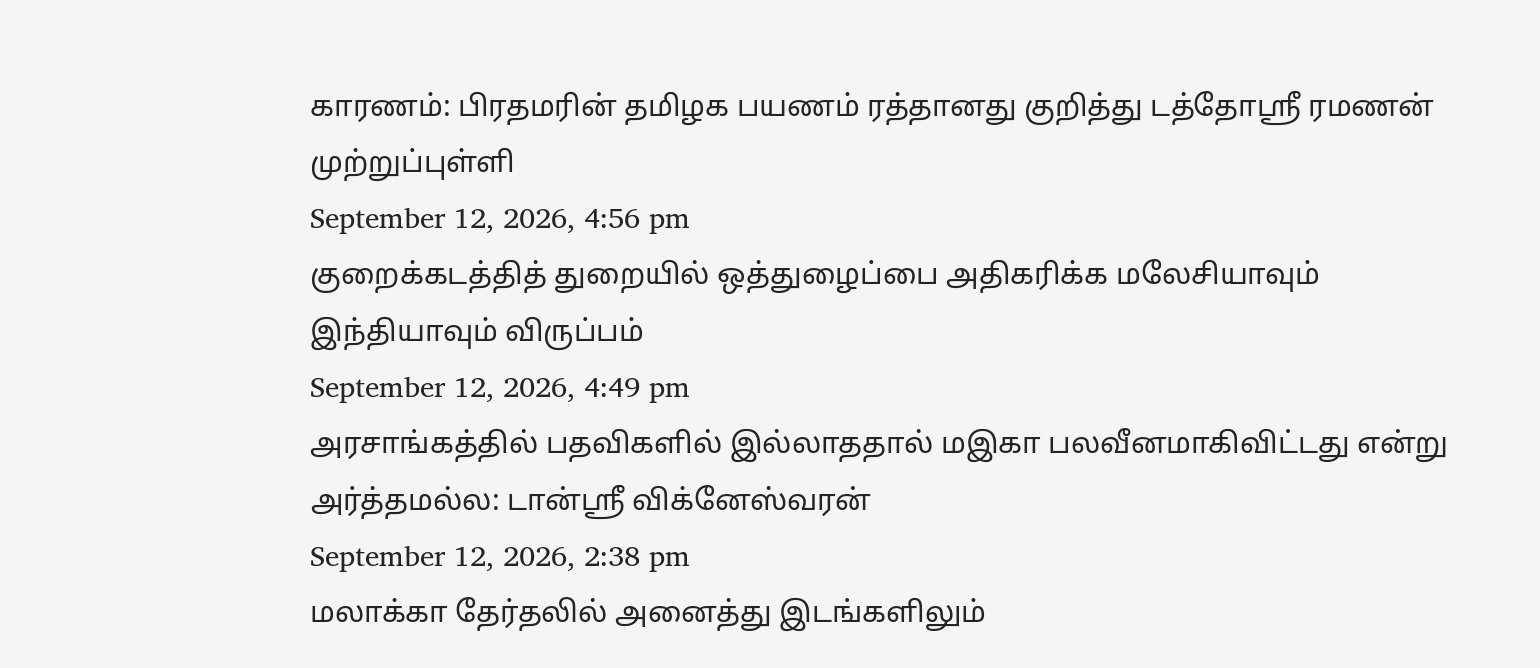காரணம்: பிரதமரின் தமிழக பயணம் ரத்தானது குறித்து டத்தோஸ்ரீ ரமணன் முற்றுப்புள்ளி
September 12, 2026, 4:56 pm
குறைக்கடத்தித் துறையில் ஒத்துழைப்பை அதிகரிக்க மலேசியாவும் இந்தியாவும் விருப்பம்
September 12, 2026, 4:49 pm
அரசாங்கத்தில் பதவிகளில் இல்லாததால் மஇகா பலவீனமாகிவிட்டது என்று அர்த்தமல்ல: டான்ஸ்ரீ விக்னேஸ்வரன்
September 12, 2026, 2:38 pm
மலாக்கா தேர்தலில் அனைத்து இடங்களிலும்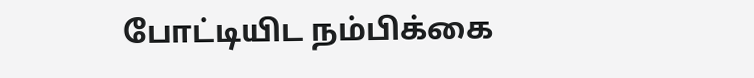போட்டியிட நம்பிக்கை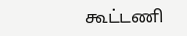கூட்டணி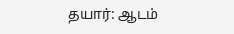தயார்: ஆடம்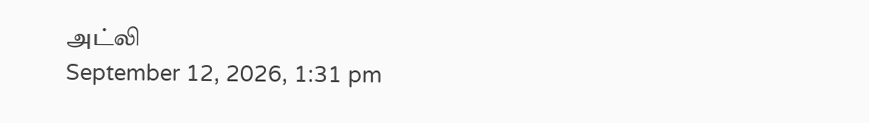அட்லி
September 12, 2026, 1:31 pm